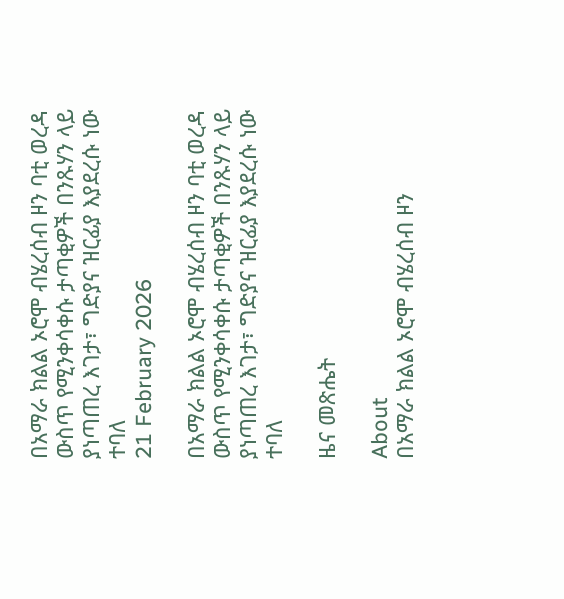በአማራ ክልል ኦሮሞ ብሄረሰብ ዞን ባቲ ወረዳ ውስጥ የሚንቀሳቀሱ ታጣቂዎች በንጹሃን ላይ ያነጣጠረ እገታ፣ ግድያና ዝርፊያ እያደረሱ ነው ተባለ
21 February 2026

በአማራ ክልል ኦሮሞ ብሄረሰብ ዞን ባቲ ወረዳ ውስጥ የሚንቀሳቀሱ ታጣቂዎች በንጹሃን ላይ ያነጣጠረ እገታ፣ ግድያና ዝርፊያ እያደረሱ ነው ተባለ

ዜና መጽሔት

About
በአማራ ክልል ኦሮሞ ብሄረሰብ ዞን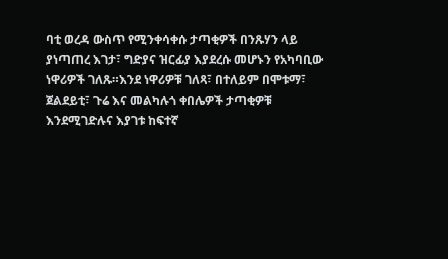ባቲ ወረዳ ውስጥ የሚንቀሳቀሱ ታጣቂዎች በንጹሃን ላይ ያነጣጠረ እገታ፣ ግድያና ዝርፊያ እያደረሱ መሆኑን የአካባቢው ነዋሪዎች ገለጹ።እንደ ነዋሪዎቹ ገለጻ፣ በተለይም በሞቱማ፣ ጀልደይቲ፣ ጉሬ እና መልካሉጎ ቀበሌዎች ታጣቂዎቹ እንደሚገድሉና እያገቱ ከፍተኛ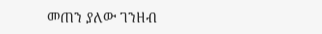መጠን ያለው ገንዘብ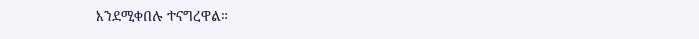እንደሚቀበሉ ተናግረዋል።